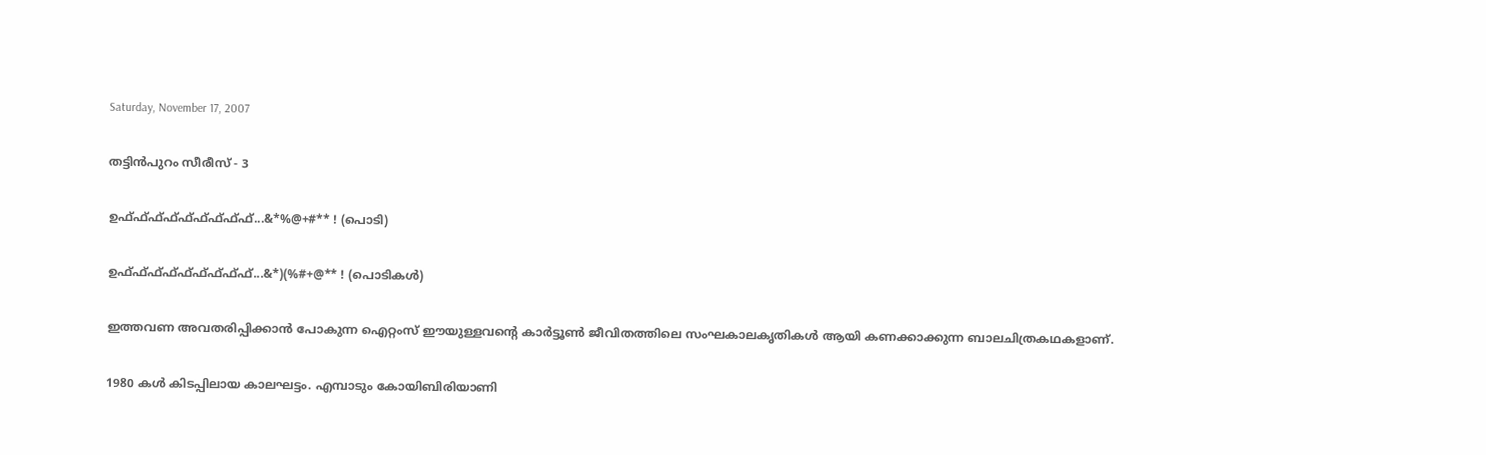Saturday, November 17, 2007

തട്ടിന്‍പുറം സീരീസ് - 3

ഉഫ്ഫ്ഫ്ഫ്ഫ്ഫ്ഫ്ഫ്ഫ്...&*%@+#** ! (പൊടി)

ഉഫ്ഫ്ഫ്ഫ്ഫ്ഫ്ഫ്ഫ്ഫ്...&*)(%#+@** ! (പൊടികള്‍)

ഇത്തവണ അവതരിപ്പിക്കാന്‍ പോകുന്ന ഐറ്റംസ് ഈയുള്ളവന്റെ കാര്‍ട്ടൂണ്‍ ജീവിതത്തിലെ സംഘകാലകൃതികള്‍ ആയി കണക്കാക്കുന്ന ബാലചിത്രകഥകളാണ്.

1980 കള്‍ കിടപ്പിലായ കാലഘട്ടം. എമ്പാടും കോയിബിരിയാണി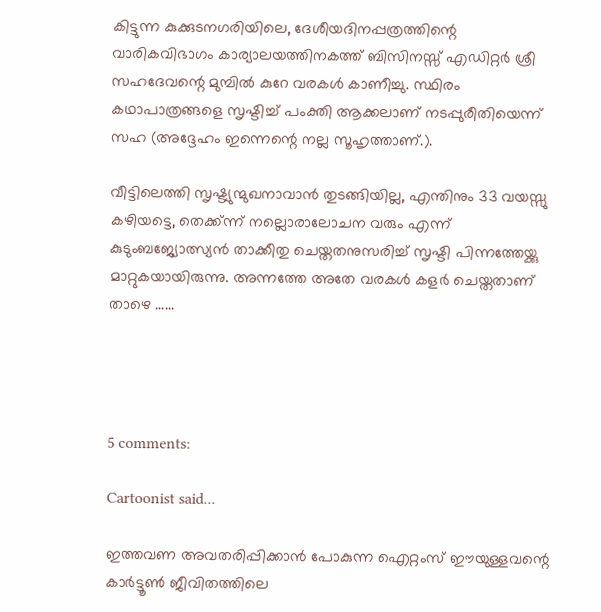കിട്ടുന്ന കുക്കുടനഗരിയിലെ, ദേശീയദിനപ്പത്രത്തിന്റെ വാരികവിഭാഗം കാര്യാലയത്തിനകത്ത് ബിസിനസ്സ് എഡിറ്റര്‍ ശ്രീ സഹദേവന്റെ മുമ്പില്‍ കുറേ വരകള്‍ കാണീച്ചു. സ്ഥിരം കഥാപാത്രങ്ങളെ സൃഷ്ടിച്ച് പംക്തി ആക്കലാണ് നടപ്പുരീതിയെന്ന് സഹ (അദ്ദേഹം ഇന്നെന്റെ നല്ല സൂഹൃത്താണ്.).

വീട്ടിലെത്തി സൃഷ്ട്യുന്മുഖനാവാന്‍ തുടങ്ങിയില്ല, എന്തിനും 33 വയസ്സു കഴിയട്ടെ, തെക്ക്ന്ന് നല്ലൊരാലോചന വരും എന്ന് കുടുംബജ്യോത്സ്യന്‍ താക്കീതു ചെയ്തതനുസരിച്ച് സൃഷ്ടി പിന്നത്തേയ്ക്കു മാറ്റുകയായിരുന്നു. അന്നത്തേ അതേ വരകള്‍ കളര്‍ ചെയ്തതാണ് താഴെ ......




5 comments:

Cartoonist said...

ഇത്തവണ അവതരിപ്പിക്കാന്‍ പോകുന്ന ഐറ്റംസ് ഈയുള്ളവന്റെ കാര്‍ട്ടൂണ്‍ ജീവിതത്തിലെ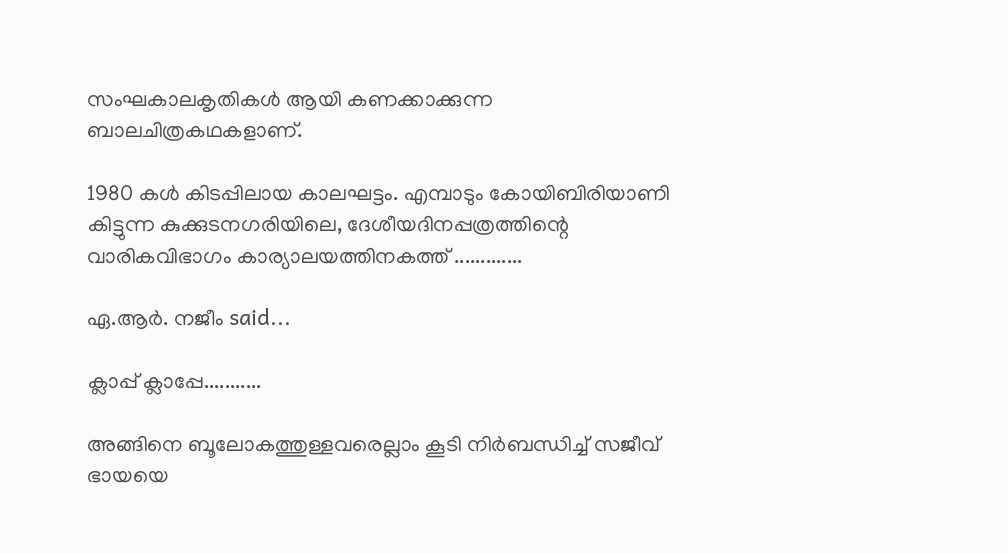സംഘകാലകൃതികള്‍ ആയി കണക്കാക്കുന്ന ബാലചിത്രകഥകളാണ്.

1980 കള്‍ കിടപ്പിലായ കാലഘട്ടം. എമ്പാടും കോയിബിരിയാണി കിട്ടുന്ന കുക്കുടനഗരിയിലെ, ദേശീയദിനപ്പത്രത്തിന്റെ വാരികവിഭാഗം കാര്യാലയത്തിനകത്ത് .............

ഏ.ആര്‍. നജീം said...

ക്ലാപ്പ് ക്ലാപ്പേ...........

അങ്ങിനെ ബൂലോകത്തുള്ളവരെല്ലാം കൂടി നിര്‍ബന്ധിച്ച് സജീവ് ഭായയെ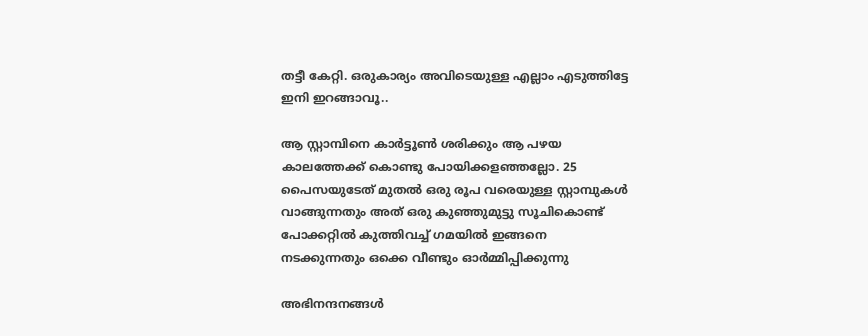തട്ടീ കേറ്റി. ഒരുകാര്യം അവിടെയുള്ള എല്ലാം എടുത്തിട്ടേ ഇനി ഇറങ്ങാവൂ..

ആ സ്റ്റാമ്പിനെ കാര്‍ട്ടൂണ്‍ ശരിക്കും ആ പഴയ കാലത്തേക്ക് കൊണ്ടു പോയിക്കളഞ്ഞല്ലോ. 25 പൈസയുടേത് മുതല്‍ ഒരു രൂപ വരെയുള്ള സ്റ്റാമ്പുകള്‍ വാങ്ങുന്നതും അത് ഒരു കുഞ്ഞുമുട്ടു സൂചികൊണ്ട് പോക്കറ്റില്‍ കുത്തിവച്ച് ഗമയില്‍ ഇങ്ങനെ നടക്കുന്നതും ഒക്കെ വീണ്ടും ഓര്‍‌മ്മിപ്പിക്കുന്നു

അഭിനന്ദനങ്ങള്‍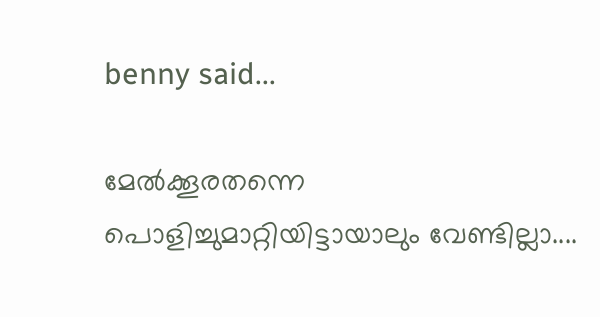benny said...

മേല്‍ക്കൂരതന്നെ പൊളിച്ചുമാറ്റിയിട്ടായാലും വേണ്ടില്ലാ....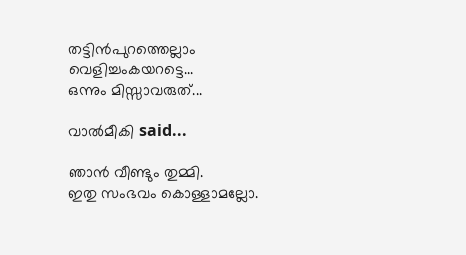തട്ടിന്‍പുറത്തെല്ലാം വെളിച്ചംകയറട്ടെ...
ഒന്നും മിസ്സാവരുത്...

വാല്‍മീകി said...

ഞാന്‍ വീണ്ടും തുമ്മി.
ഇതു സംഭവം കൊള്ളാമല്ലോ.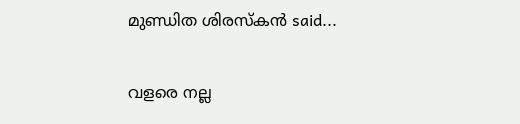മുണ്ഡിത ശിരസ്കൻ said...

വളരെ നല്ല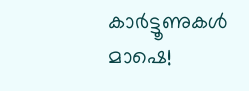കാർട്ടൂണുകൾ മാഷെ!